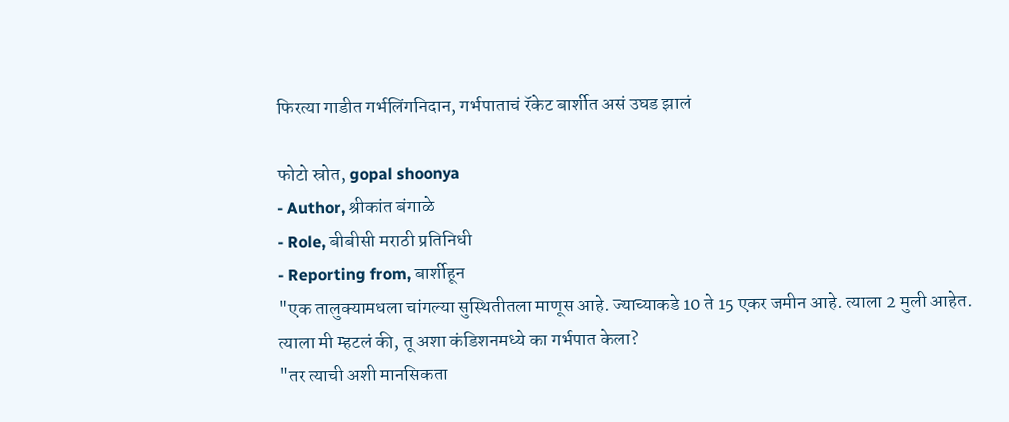फिरत्या गाडीत गर्भलिंगनिदान, गर्भपाताचं रॅकेट बार्शीत असं उघड झालं

फोटो स्रोत, gopal shoonya
- Author, श्रीकांत बंगाळे
- Role, बीबीसी मराठी प्रतिनिधी
- Reporting from, बार्शीहून
"एक तालुक्यामधला चांगल्या सुस्थितीतला माणूस आहे. ज्याच्याकडे 10 ते 15 एकर जमीन आहे. त्याला 2 मुली आहेत. त्याला मी म्हटलं की, तू अशा कंडिशनमध्ये का गर्भपात केला?
"तर त्याची अशी मानसिकता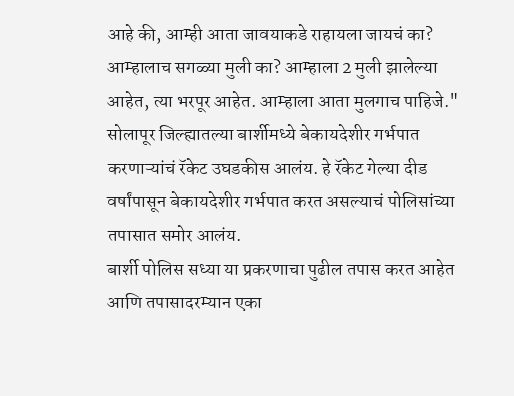आहे की, आम्ही आता जावयाकडे राहायला जायचं का? आम्हालाच सगळ्या मुली का? आम्हाला 2 मुली झालेल्या आहेत, त्या भरपूर आहेत. आम्हाला आता मुलगाच पाहिजे."
सोलापूर जिल्ह्यातल्या बार्शीमध्ये बेकायदेशीर गर्भपात करणाऱ्यांचं रॅकेट उघडकीस आलंय. हे रॅकेट गेल्या दीड वर्षांपासून बेकायदेशीर गर्भपात करत असल्याचं पोलिसांच्या तपासात समोर आलंय.
बार्शी पोलिस सध्या या प्रकरणाचा पुढील तपास करत आहेत आणि तपासादरम्यान एका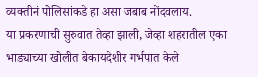व्यक्तीनं पोलिसांकडे हा असा जबाब नोंदवलाय.
या प्रकरणाची सुरुवात तेव्हा झाली, जेव्हा शहरातील एका भाड्याच्या खोलीत बेकायदेशीर गर्भपात केले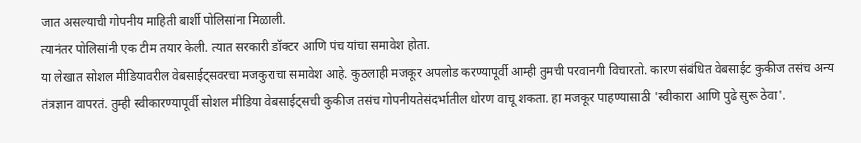जात असल्याची गोपनीय माहिती बार्शी पोलिसांना मिळाली.
त्यानंतर पोलिसांनी एक टीम तयार केली. त्यात सरकारी डॉक्टर आणि पंच यांचा समावेश होता.
या लेखात सोशल मीडियावरील वेबसाईट्सवरचा मजकुराचा समावेश आहे. कुठलाही मजकूर अपलोड करण्यापूर्वी आम्ही तुमची परवानगी विचारतो. कारण संबंधित वेबसाईट कुकीज तसंच अन्य तंत्रज्ञान वापरतं. तुम्ही स्वीकारण्यापूर्वी सोशल मीडिया वेबसाईट्सची कुकीज तसंच गोपनीयतेसंदर्भातील धोरण वाचू शकता. हा मजकूर पाहण्यासाठी 'स्वीकारा आणि पुढे सुरू ठेवा'.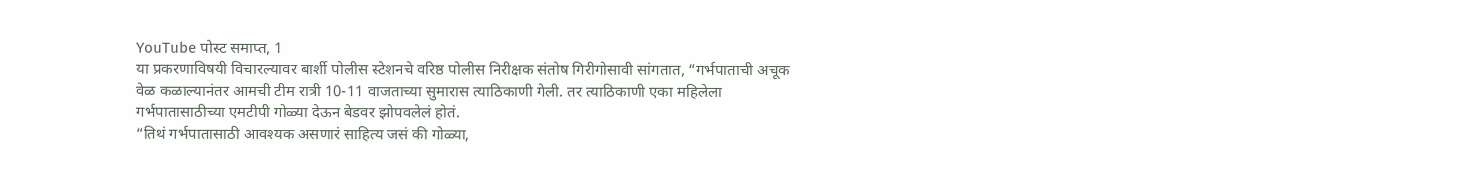YouTube पोस्ट समाप्त, 1
या प्रकरणाविषयी विचारल्यावर बार्शी पोलीस स्टेशनचे वरिष्ठ पोलीस निरीक्षक संतोष गिरीगोसावी सांगतात, “गर्भपाताची अचूक वेळ कळाल्यानंतर आमची टीम रात्री 10-11 वाजताच्या सुमारास त्याठिकाणी गेली. तर त्याठिकाणी एका महिलेला गर्भपातासाठीच्या एमटीपी गोळ्या देऊन बेडवर झोपवलेलं होतं.
“तिथं गर्भपातासाठी आवश्यक असणारं साहित्य जसं की गोळ्या,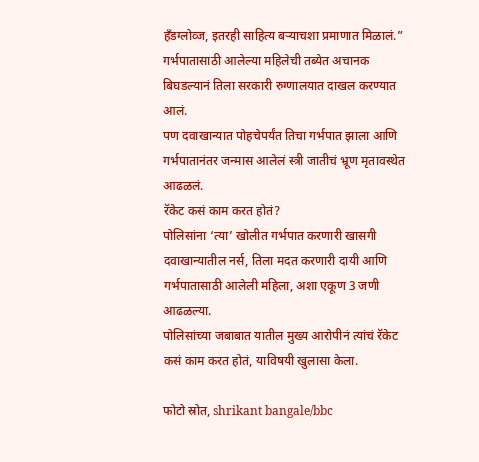हँडग्लोव्ज, इतरही साहित्य बऱ्याचशा प्रमाणात मिळालं.”
गर्भपातासाठी आलेल्या महिलेची तब्येत अचानक बिघडल्यानं तिला सरकारी रुग्णालयात दाखल करण्यात आलं.
पण दवाखान्यात पोहचेपर्यंत तिचा गर्भपात झाला आणि गर्भपातानंतर जन्मास आलेलं स्त्री जातीचं भ्रूण मृतावस्थेत आढळलं.
रॅकेट कसं काम करत होतं?
पोलिसांना ‘त्या’ खोलीत गर्भपात करणारी खासगी दवाखान्यातील नर्स, तिला मदत करणारी दायी आणि गर्भपातासाठी आलेली महिला, अशा एकूण 3 जणी आढळल्या.
पोलिसांच्या जबाबात यातील मुख्य आरोपीनं त्यांचं रॅकेट कसं काम करत होतं, याविषयी खुलासा केला.

फोटो स्रोत, shrikant bangale/bbc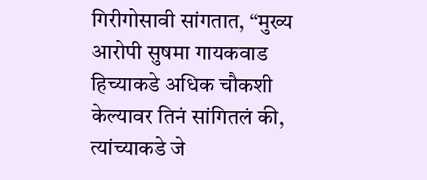गिरीगोसावी सांगतात, “मुख्य आरोपी सुषमा गायकवाड हिच्याकडे अधिक चौकशी केल्यावर तिनं सांगितलं की, त्यांच्याकडे जे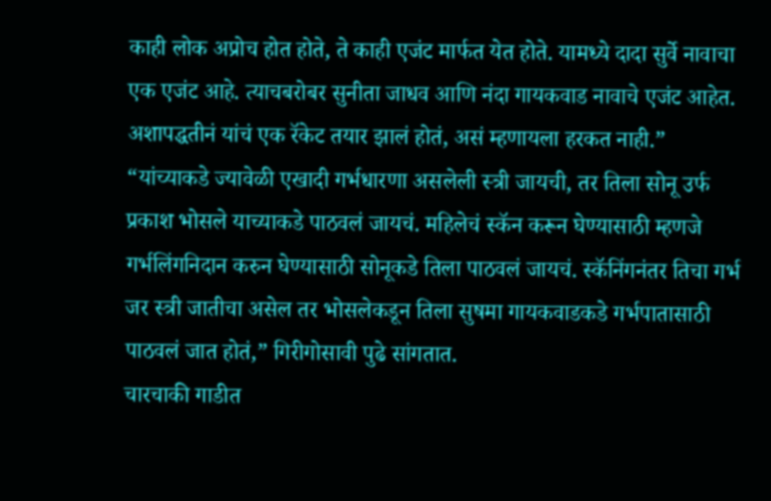काही लोक अप्रोच होत होते, ते काही एजंट मार्फत येत होते. यामध्ये दादा सुर्वे नावाचा एक एजंट आहे. त्याचबरोबर सुनीता जाधव आणि नंदा गायकवाड नावाचे एजंट आहेत. अशापद्धतीनं यांचं एक रॅकेट तयार झालं होतं, असं म्हणायला हरकत नाही.”
“यांच्याकडे ज्यावेळी एखादी गर्भधारणा असलेली स्त्री जायची, तर तिला सोनू उर्फ प्रकाश भोसले याच्याकडे पाठवलं जायचं. महिलेचं स्कॅन करून घेण्यासाठी म्हणजे गर्भलिंगनिदान करुन घेण्यासाठी सोनूकडे तिला पाठवलं जायचं. स्कॅनिंगनंतर तिचा गर्भ जर स्त्री जातीचा असेल तर भोसलेकडून तिला सुषमा गायकवाडकडे गर्भपातासाठी पाठवलं जात होतं,” गिरीगोसावी पुढे सांगतात.
चारचाकी गाडीत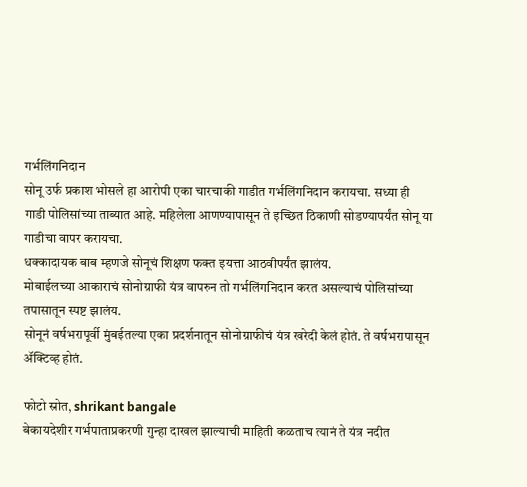गर्भलिंगनिदान
सोनू उर्फ प्रकाश भोसले हा आरोपी एका चारचाकी गाडीत गर्भलिंगनिदान करायचा. सध्या ही गाडी पोलिसांच्या ताब्यात आहे. महिलेला आणण्यापासून ते इच्छित ठिकाणी सोडण्यापर्यंत सोनू या गाडीचा वापर करायचा.
धक्कादायक बाब म्हणजे सोनूचं शिक्षण फक्त इयत्ता आठवीपर्यंत झालंय.
मोबाईलच्या आकाराचं सोनोग्राफी यंत्र वापरुन तो गर्भलिंगनिदान करत असल्याचं पोलिसांच्या तपासातून स्पष्ट झालंय.
सोनूनं वर्षभरापूर्वी मुंबईतल्या एका प्रदर्शनातून सोनोग्राफीचं यंत्र खरेदी केलं होतं. ते वर्षभरापासून ॲक्टिव्ह होतं.

फोटो स्रोत, shrikant bangale
बेकायदेशीर गर्भपाताप्रकरणी गुन्हा दाखल झाल्याची माहिती कळताच त्यानं ते यंत्र नदीत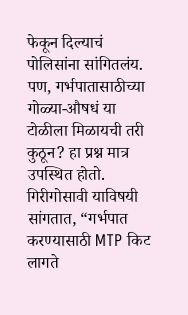फेकून दिल्याचं पोलिसांना सांगितलंय.
पण, गर्भपातासाठीच्या गोळ्या-औषधं या टोळीला मिळायची तरी कुठून? हा प्रश्न मात्र उपस्थित होतो.
गिरीगोसावी याविषयी सांगतात, “गर्भपात करण्यासाठी MTP किट लागते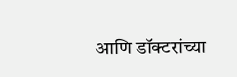आणि डॉक्टरांच्या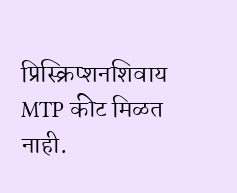प्रिस्क्रिप्शनशिवाय MTP कीट मिळत नाही.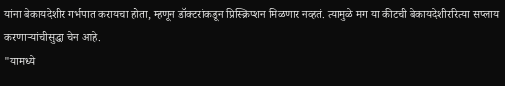यांना बेकायदेशीर गर्भपात करायचा होता, म्हणून डॉक्टरांकडून प्रिस्क्रिप्शन मिळणार नव्हतं. त्यामुळे मग या कीटची बेकायदेशीररित्या सप्लाय करणाऱ्यांचीसुद्धा चेन आहे.
"यामध्ये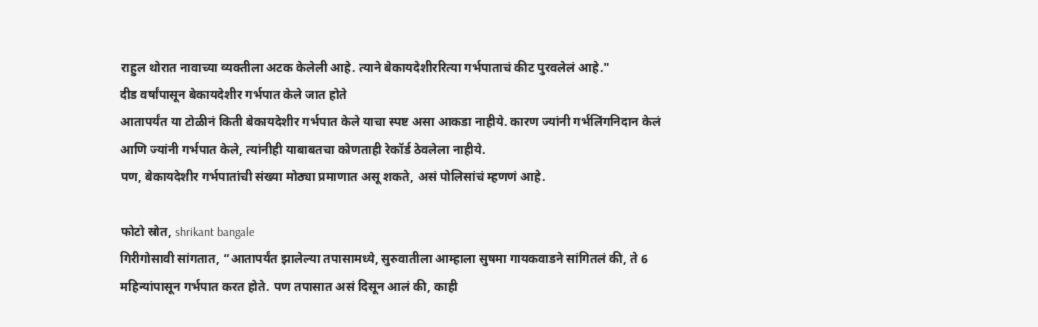राहुल थोरात नावाच्या व्यक्तीला अटक केलेली आहे. त्याने बेकायदेशीररित्या गर्भपाताचं कीट पुरवलेलं आहे."
दीड वर्षांपासून बेकायदेशीर गर्भपात केले जात होते
आतापर्यंत या टोळीनं किती बेकायदेशीर गर्भपात केले याचा स्पष्ट असा आकडा नाहीये. कारण ज्यांनी गर्भलिंगनिदान केलं आणि ज्यांनी गर्भपात केले, त्यांनीही याबाबतचा कोणताही रेकॉर्ड ठेवलेला नाहीये.
पण, बेकायदेशीर गर्भपातांची संख्या मोठ्या प्रमाणात असू शकते, असं पोलिसांचं म्हणणं आहे.

फोटो स्रोत, shrikant bangale
गिरीगोसावी सांगतात, “आतापर्यंत झालेल्या तपासामध्ये, सुरुवातीला आम्हाला सुषमा गायकवाडने सांगितलं की, ते 6 महिन्यांपासून गर्भपात करत होते. पण तपासात असं दिसून आलं की, काही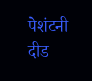पेशंटनी दीड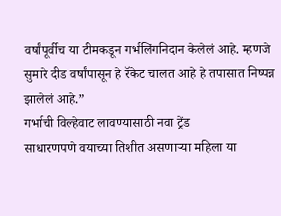वर्षांपूर्वीच या टीमकडून गर्भलिंगनिदान केलेलं आहे. म्हणजे सुमारे दीड वर्षांपासून हे रॅकेट चालत आहे हे तपासात निष्पन्न झालेलं आहे.”
गर्भाची विल्हेवाट लावण्यासाठी नवा ट्रेंड
साधारणपणे वयाच्या तिशीत असणाऱ्या महिला या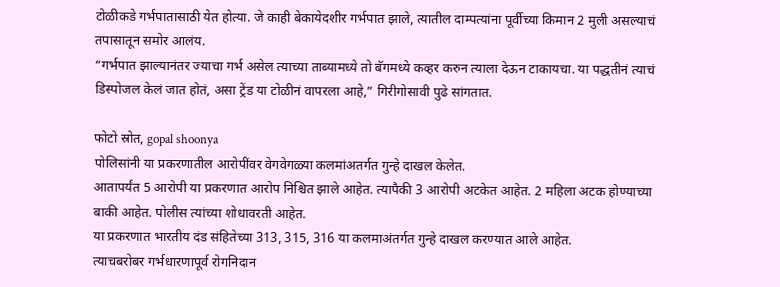टोळीकडे गर्भपातासाठी येत होत्या. जे काही बेकायेदशीर गर्भपात झाले, त्यातील दाम्पत्यांना पूर्वीच्या किमान 2 मुली असल्याचं तपासातून समोर आलंय.
“गर्भपात झाल्यानंतर ज्याचा गर्भ असेल त्याच्या ताब्यामध्ये तो बॅगमध्ये कव्हर करुन त्याला देऊन टाकायचा. या पद्धतीनं त्याचं डिस्पोजल केलं जात होतं, असा ट्रेंड या टोळीनं वापरला आहे,” गिरीगोसावी पुढे सांगतात.

फोटो स्रोत, gopal shoonya
पोलिसांनी या प्रकरणातील आरोपींवर वेगवेगळ्या कलमांअतर्गत गुन्हे दाखल केलेत.
आतापर्यंत 5 आरोपी या प्रकरणात आरोप निश्चित झाले आहेत. त्यापैकी 3 आरोपी अटकेत आहेत. 2 महिला अटक होण्याच्या बाकी आहेत. पोलीस त्यांच्या शोधावरती आहेत.
या प्रकरणात भारतीय दंड संहितेच्या 313, 315, 316 या कलमाअंतर्गत गुन्हे दाखल करण्यात आले आहेत.
त्याचबरोबर गर्भधारणापूर्व रोगनिदान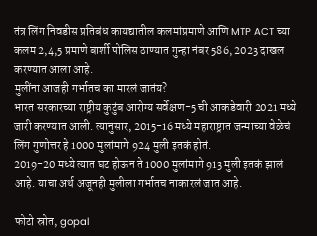तंत्र लिंग निवडीस प्रतिबंध कायद्यातील कलमांप्रमाणे आणि MTP ACT च्या कलम 2,4,5 प्रमाणे बार्शी पोलिस ठाण्यात गुन्हा नंबर 586, 2023 दाखल करण्यात आला आहे.
मुलींना आजही गर्भातच का मारलं जातंय?
भारत सरकारच्या राष्ट्रीय कुटुंब आरोग्य सर्वेक्षण-5 ची आकडेवारी 2021 मध्ये जारी करण्यात आली. त्यानुसार, 2015-16 मध्ये महाराष्ट्रात जन्माच्या वेळेचं लिंग गुणोत्तर हे 1000 मुलांमागे 924 मुली इतकं होतं.
2019-20 मध्ये त्यात घट होऊन ते 1000 मुलांमागे 913 मुली इतकं झालं आहे. याचा अर्थ अजूनही मुलीला गर्भातच नाकारलं जात आहे.

फोटो स्रोत, gopal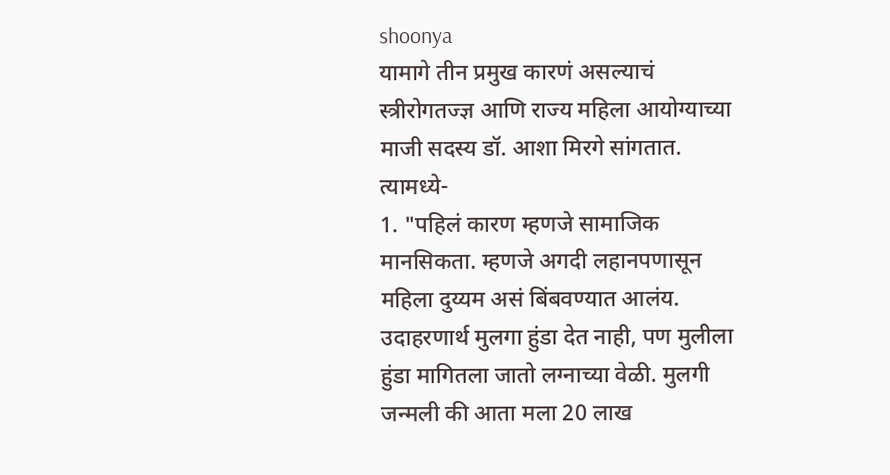shoonya
यामागे तीन प्रमुख कारणं असल्याचं स्त्रीरोगतज्ज्ञ आणि राज्य महिला आयोग्याच्या माजी सदस्य डॉ. आशा मिरगे सांगतात. त्यामध्ये-
1. "पहिलं कारण म्हणजे सामाजिक मानसिकता. म्हणजे अगदी लहानपणासून महिला दुय्यम असं बिंबवण्यात आलंय. उदाहरणार्थ मुलगा हुंडा देत नाही, पण मुलीला हुंडा मागितला जातो लग्नाच्या वेळी. मुलगी जन्मली की आता मला 20 लाख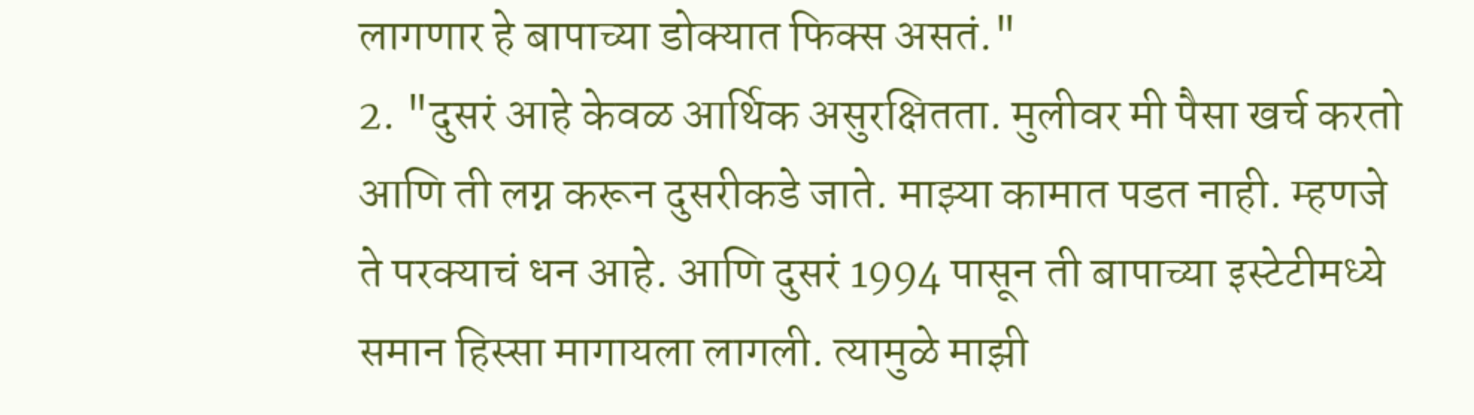लागणार हे बापाच्या डोक्यात फिक्स असतं."
2. "दुसरं आहे केवळ आर्थिक असुरक्षितता. मुलीवर मी पैसा खर्च करतो आणि ती लग्न करून दुसरीकडे जाते. माझ्या कामात पडत नाही. म्हणजे ते परक्याचं धन आहे. आणि दुसरं 1994 पासून ती बापाच्या इस्टेटीमध्ये समान हिस्सा मागायला लागली. त्यामुळे माझी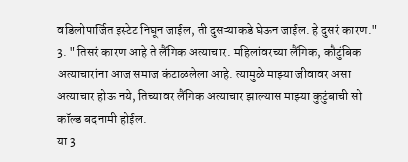वडिलोपार्जित इस्टेट निघून जाईल, ती दुसऱ्याकडे घेऊन जाईल. हे दुसरं कारण."
3. "तिसरं कारण आहे ते लैंगिक अत्याचार. महिलांवरच्या लैंगिक, कौटुंबिक अत्याचारांना आज समाज कंटाळलेला आहे. त्यामुळे माझ्या जीवावर असा अत्याचार होऊ नये, तिच्यावर लैंगिक अत्याचार झाल्यास माझ्या कुटुंबाची सो कॉल्ड बदनामी होईल.
या 3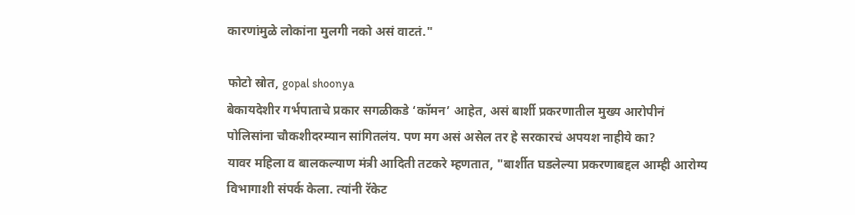कारणांमुळे लोकांना मुलगी नको असं वाटतं."

फोटो स्रोत, gopal shoonya
बेकायदेशीर गर्भपाताचे प्रकार सगळीकडे ‘कॉमन’ आहेत, असं बार्शी प्रकरणातील मुख्य आरोपीनं पोलिसांना चौकशीदरम्यान सांगितलंय. पण मग असं असेल तर हे सरकारचं अपयश नाहीये का?
यावर महिला व बालकल्याण मंत्री आदिती तटकरे म्हणतात, "बार्शीत घडलेल्या प्रकरणाबद्दल आम्ही आरोग्य विभागाशी संपर्क केला. त्यांनी रॅकेट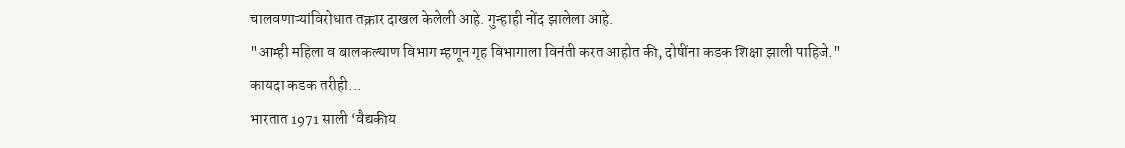चालवणाऱ्यांविरोधात तक्रार दाखल केलेली आहे. गुन्हाही नोंद झालेला आहे.
"आम्ही महिला व बालकल्याण विभाग म्हणून गृह विभागाला विनंती करत आहोत की, दोषींना कडक शिक्षा झाली पाहिजे."
कायदा कडक तरीही...
भारतात 1971 साली ‘वैद्यकीय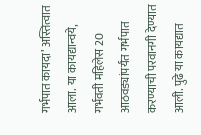गर्भपात कायदा’ अस्तित्वात आला. या कायद्यान्वये, गर्भवती महिलेस 20 आठवड्यांपर्यंत गर्भपात करण्याची परवानगी देण्यात आली. पुढे या कायद्यात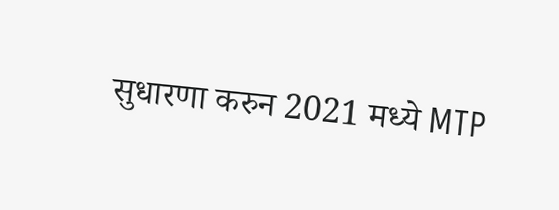सुधारणा करुन 2021 मध्ये MTP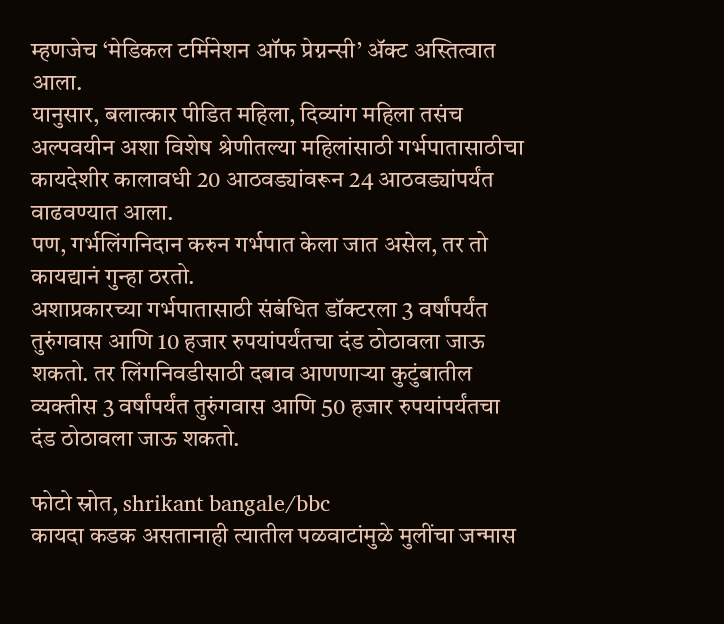म्हणजेच ‘मेडिकल टर्मिनेशन ऑफ प्रेग्नन्सी’ ॲक्ट अस्तित्वात आला.
यानुसार, बलात्कार पीडित महिला, दिव्यांग महिला तसंच अल्पवयीन अशा विशेष श्रेणीतल्या महिलांसाठी गर्भपातासाठीचा कायदेशीर कालावधी 20 आठवड्यांवरून 24 आठवड्यांपर्यंत वाढवण्यात आला.
पण, गर्भलिंगनिदान करुन गर्भपात केला जात असेल, तर तो कायद्यानं गुन्हा ठरतो.
अशाप्रकारच्या गर्भपातासाठी संबंधित डॉक्टरला 3 वर्षांपर्यंत तुरुंगवास आणि 10 हजार रुपयांपर्यंतचा दंड ठोठावला जाऊ शकतो. तर लिंगनिवडीसाठी दबाव आणणाऱ्या कुटुंबातील व्यक्तीस 3 वर्षांपर्यंत तुरुंगवास आणि 50 हजार रुपयांपर्यंतचा दंड ठोठावला जाऊ शकतो.

फोटो स्रोत, shrikant bangale/bbc
कायदा कडक असतानाही त्यातील पळवाटांमुळे मुलींचा जन्मास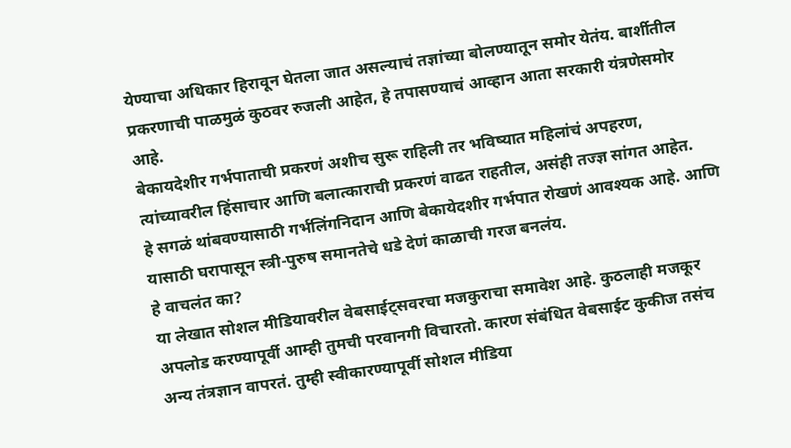येण्याचा अधिकार हिरावून घेतला जात असल्याचं तज्ञांच्या बोलण्यातून समोर येतंय. बार्शीतील प्रकरणाची पाळमुळं कुठवर रुजली आहेत, हे तपासण्याचं आव्हान आता सरकारी यंत्रणेसमोर आहे.
बेकायदेशीर गर्भपाताची प्रकरणं अशीच सुरू राहिली तर भविष्यात महिलांचं अपहरण, त्यांच्यावरील हिंसाचार आणि बलात्काराची प्रकरणं वाढत राहतील, असंही तज्ज्ञ सांगत आहेत.
हे सगळं थांबवण्यासाठी गर्भलिंगनिदान आणि बेकायेदशीर गर्भपात रोखणं आवश्यक आहे. आणि यासाठी घरापासून स्त्री-पुरुष समानतेचे धडे देणं काळाची गरज बनलंय.
हे वाचलंत का?
या लेखात सोशल मीडियावरील वेबसाईट्सवरचा मजकुराचा समावेश आहे. कुठलाही मजकूर अपलोड करण्यापूर्वी आम्ही तुमची परवानगी विचारतो. कारण संबंधित वेबसाईट कुकीज तसंच अन्य तंत्रज्ञान वापरतं. तुम्ही स्वीकारण्यापूर्वी सोशल मीडिया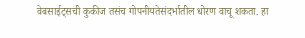वेबसाईट्सची कुकीज तसंच गोपनीयतेसंदर्भातील धोरण वाचू शकता. हा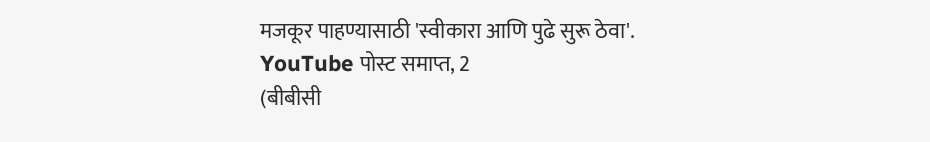मजकूर पाहण्यासाठी 'स्वीकारा आणि पुढे सुरू ठेवा'.
YouTube पोस्ट समाप्त, 2
(बीबीसी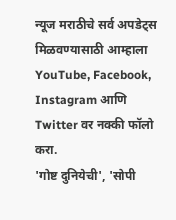न्यूज मराठीचे सर्व अपडेट्स मिळवण्यासाठी आम्हाला YouTube, Facebook, Instagram आणि Twitter वर नक्की फॉलो करा.
'गोष्ट दुनियेची', 'सोपी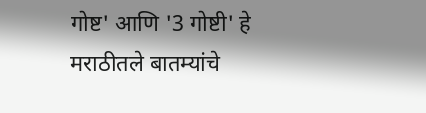गोष्ट' आणि '3 गोष्टी' हे मराठीतले बातम्यांचे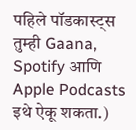पहिले पॉडकास्ट्स तुम्ही Gaana, Spotify आणि Apple Podcasts इथे ऐकू शकता.)